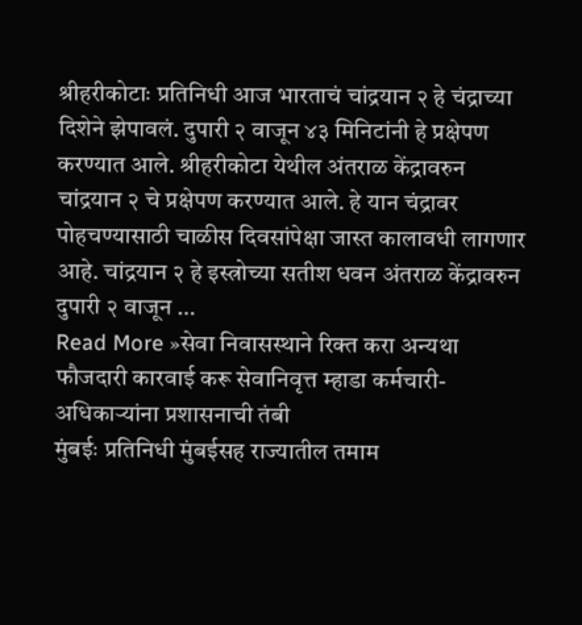श्रीहरीकोटाः प्रतिनिधी आज भारताचं चांद्रयान २ हे चंद्राच्या दिशेने झेपावलं. दुपारी २ वाजून ४३ मिनिटांनी हे प्रक्षेपण करण्यात आले. श्रीहरीकोटा येथील अंतराळ केंद्रावरुन चांद्रयान २ चे प्रक्षेपण करण्यात आले. हे यान चंद्रावर पोहचण्यासाठी चाळीस दिवसांपेक्षा जास्त कालावधी लागणार आहे. चांद्रयान २ हे इस्त्रोच्या सतीश धवन अंतराळ केंद्रावरुन दुपारी २ वाजून …
Read More »सेवा निवासस्थाने रिक्त करा अन्यथा फौजदारी कारवाई करू सेवानिवृत्त म्हाडा कर्मचारी-अधिकाऱ्यांना प्रशासनाची तंबी
मुंबईः प्रतिनिधी मुंबईसह राज्यातील तमाम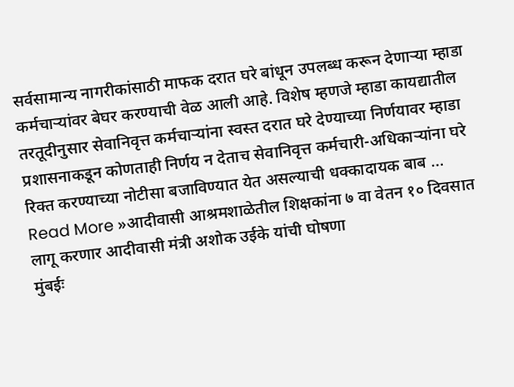सर्वसामान्य नागरीकांसाठी माफक दरात घरे बांधून उपलब्ध करून देणाऱ्या म्हाडा कर्मचाऱ्यांवर बेघर करण्याची वेळ आली आहे. विशेष म्हणजे म्हाडा कायद्यातील तरतूदीनुसार सेवानिवृत्त कर्मचाऱ्यांना स्वस्त दरात घरे देण्याच्या निर्णयावर म्हाडा प्रशासनाकडून कोणताही निर्णय न देताच सेवानिवृत्त कर्मचारी-अधिकाऱ्यांना घरे रिक्त करण्याच्या नोटीसा बजाविण्यात येत असल्याची धक्कादायक बाब …
Read More »आदीवासी आश्रमशाळेतील शिक्षकांना ७ वा वेतन १० दिवसात लागू करणार आदीवासी मंत्री अशोक उईके यांची घोषणा
मुंबईः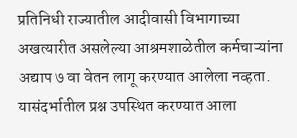प्रतिनिधी राज्यातील आदीवासी विभागाच्या अखत्यारीत असलेल्या आश्रमशाळेतील कर्मचाऱ्यांना अद्याप ७ वा वेतन लागू करण्यात आलेला नव्हता. यासंदर्भातील प्रश्न उपस्थित करण्यात आला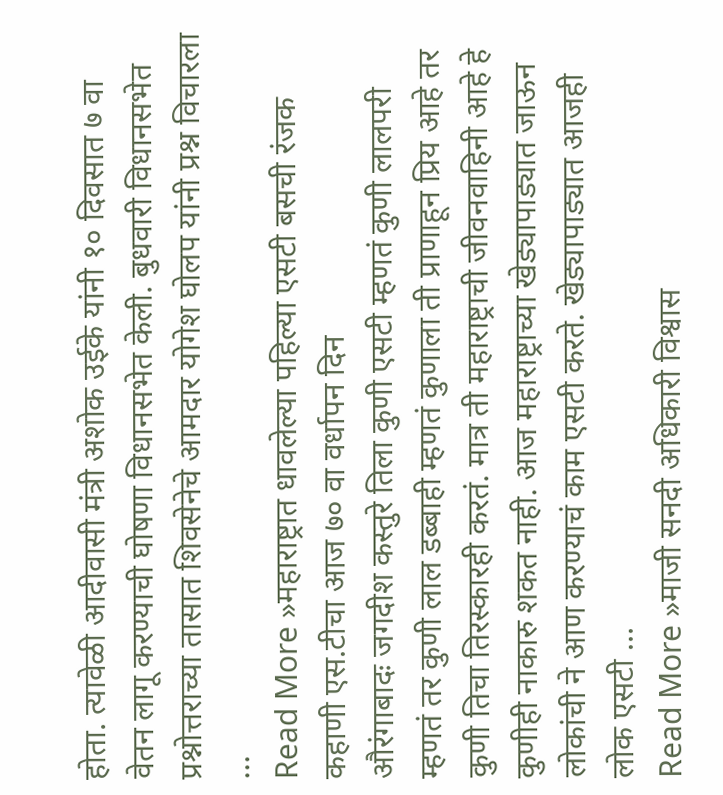होता. त्यावेळी आदीवासी मंत्री अशोक उईके यांनी १० दिवसात ७ वा वेतन लागू करण्याची घोषणा विधानसभेत केली. बुधवारी विधानसभेत प्रश्नोत्तराच्या तासात शिवसेनेचे आमदार योगेश घोलप यांनी प्रश्न विचारला …
Read More »महाराष्ट्रात धावलेल्या पहिल्या एसटी बसची रंजक कहाणी एस.टीचा आज ७० वा वर्धापन दिन
औरंगाबादः जगदीश कस्तुरे तिला कुणी एसटी म्हणतं कुणी लालपरी म्हणतं तर कुणी लाल डब्बाही म्हणतं कुणाला ती प्राणाहून प्रिय आहे तर कुणी तिचा तिरस्कारही करतं. मात्र ती महाराष्ट्राची जीवनवाहिनी आहे हे कुणीही नाकारु शकत नाही. आज महाराष्ट्राच्या खेड्यापाड्यात जाऊन लोकांची ने आण करण्याचं काम एसटी करते. खेड्यापाड्यात आजही लोक एसटी …
Read More »माजी सनदी अधिकारी विश्वास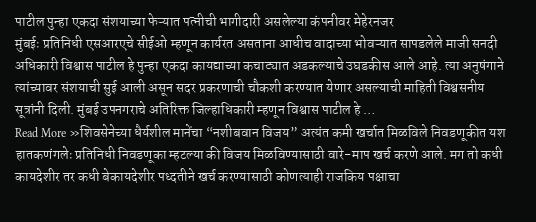पाटील पुन्हा एकदा संशयाच्या फेऱ्यात पत्नीची भागीदारी असलेल्या कंपनीवर मेहेरनजर
मुंबईः प्रतिनिधी एसआरएचे सीईओ म्हणून कार्यरत असताना आधीच वादाच्या भोवऱ्यात सापडलेले माजी सनदी अधिकारी विश्वास पाटील हे पुन्हा एकदा कायद्याच्या कचाट्यात अडकल्याचे उघडकीस आले आहे. त्या अनुषंगाने त्यांच्यावर संशयाची सुई आली असून सदर प्रकरणाची चौकशी करण्यात येणार असल्याची माहिती विश्वसनीय सूत्रांनी दिली. मुंबई उपनगराचे अतिरिक्त जिल्हाधिकारी म्हणून विश्वास पाटील हे …
Read More »शिवसेनेच्या धैर्यशील मानेंचा “नशीबवान विजय” अत्यंत कमी खर्चात मिळविले निवडणूकीत यश
हातकणंगलेः प्रतिनिधी निवडणूका म्हटल्या की विजय मिळविण्यासाठी वारे-माप खर्च करणे आले. मग तो कधी कायदेशीर तर कधी बेकायदेशीर पध्दतीने खर्च करण्यासाठी कोणत्याही राजकिय पक्षाचा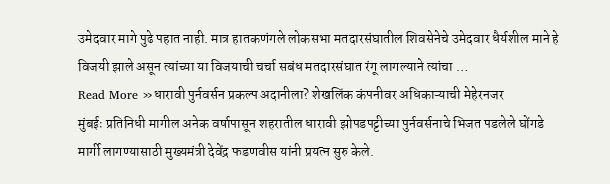उमेदवार मागे पुढे पहात नाही. मात्र हातकणंगले लोकसभा मतदारसंघातील शिवसेनेचे उमेदवार धैर्यशील माने हे विजयी झाले असून त्यांच्या या विजयाची चर्चा सबंध मतदारसंघात रंगू लागल्याने त्यांचा …
Read More »धारावी पुर्नवर्सन प्रकल्प अदानीला? शेखलिंक कंपनीवर अधिकाऱ्याची मेहेरनजर
मुंबईः प्रतिनिधी मागील अनेक वर्षापासून शहरातील धारावी झोपडपट्टीच्या पुर्नवर्सनाचे भिजत पडलेले घोंगडे मार्गी लागण्यासाठी मुख्यमंत्री देवेंद्र फडणवीस यांनी प्रयत्न सुरु केले.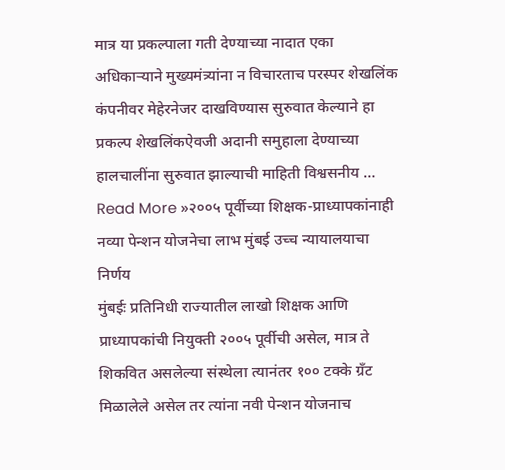मात्र या प्रकल्पाला गती देण्याच्या नादात एका अधिकाऱ्याने मुख्यमंत्र्यांना न विचारताच परस्पर शेखलिंक कंपनीवर मेहेरनेजर दाखविण्यास सुरुवात केल्याने हा प्रकल्प शेखलिंकऐवजी अदानी समुहाला देण्याच्या हालचालींना सुरुवात झाल्याची माहिती विश्वसनीय …
Read More »२००५ पूर्वीच्या शिक्षक-प्राध्यापकांनाही नव्या पेन्शन योजनेचा लाभ मुंबई उच्च न्यायालयाचा निर्णय
मुंबईः प्रतिनिधी राज्यातील लाखो शिक्षक आणि प्राध्यापकांची नियुक्ती २००५ पूर्वीची असेल, मात्र ते शिकवित असलेल्या संस्थेला त्यानंतर १०० टक्के ग्रँट मिळालेले असेल तर त्यांना नवी पेन्शन योजनाच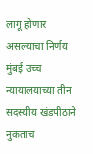लागू होणार असल्याचा निर्णय मुंबई उच्च न्यायालयाच्या तीन सदस्यीय खंडपीठाने नुकताच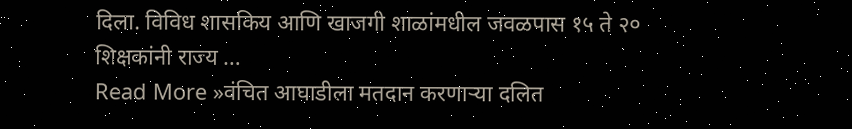दिला. विविध शासकिय आणि खाजगी शाळांमधील जवळपास १५ ते २० शिक्षकांनी राज्य …
Read More »वंचित आघाडीला मतदान करणाऱ्या दलित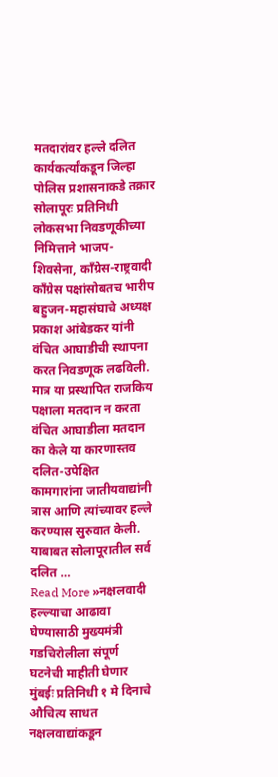मतदारांवर हल्ले दलित कार्यकर्त्यांकडून जिल्हा पोलिस प्रशासनाकडे तक्रार
सोलापूरः प्रतिनिधी लोकसभा निवडणूकीच्या निमित्ताने भाजप-शिवसेना, काँग्रेस-राष्ट्रवादी काँग्रेस पक्षांसोबतच भारीप बहुजन-महासंघाचे अध्यक्ष प्रकाश आंबेडकर यांनी वंचित आघाडीची स्थापना करत निवडणूक लढविली. मात्र या प्रस्थापित राजकिय पक्षाला मतदान न करता वंचित आघाडीला मतदान का केले या कारणास्तव दलित-उपेक्षित कामगारांना जातीयवाद्यांनी त्रास आणि त्यांच्यावर हल्ले करण्यास सुरुवात केली. याबाबत सोलापूरातील सर्व दलित …
Read More »नक्षलवादी हल्ल्याचा आढावा घेण्यासाठी मुख्यमंत्री गडचिरोलीला संपूर्ण घटनेची माहीती घेणार
मुंबईः प्रतिनिधी १ मे दिनाचे औचित्य साधत नक्षलवाद्यांकडून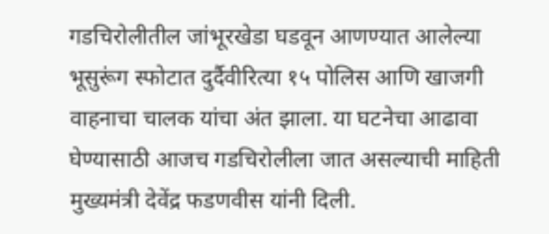गडचिरोलीतील जांभूरखेडा घडवून आणण्यात आलेल्या भूसुरूंग स्फोटात दुर्दैवीरित्या १५ पोलिस आणि खाजगी वाहनाचा चालक यांचा अंत झाला. या घटनेचा आढावा घेण्यासाठी आजच गडचिरोलीला जात असल्याची माहिती मुख्यमंत्री देवेंद्र फडणवीस यांनी दिली.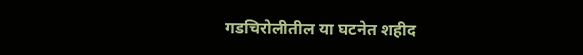गडचिरोलीतील या घटनेत शहीद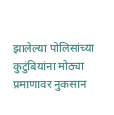झालेल्या पोलिसांच्या कुटुंबियांना मोठ्या प्रमाणावर नुकसान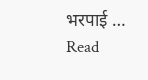भरपाई …
Read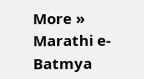More »
Marathi e-Batmya